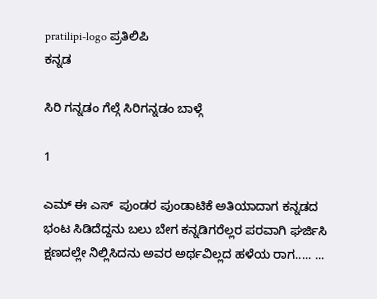pratilipi-logo ಪ್ರತಿಲಿಪಿ
ಕನ್ನಡ

ಸಿರಿ ಗನ್ನಡಂ ಗೆಲ್ಗೆ ಸಿರಿಗನ್ನಡಂ ಬಾಳ್ಗೆ

1

ಎಮ್ ಈ ಎಸ್  ಪುಂಡರ ಪುಂಡಾಟಿಕೆ ಅತಿಯಾದಾಗ ಕನ್ನಡದ ಭಂಟ ಸಿಡಿದೆದ್ದನು ಬಲು ಬೇಗ ಕನ್ನಡಿಗರೆಲ್ಲರ ಪರವಾಗಿ ಘರ್ಜಿಸಿ ಕ್ಷಣದಲ್ಲೇ ನಿಲ್ಲಿಸಿದನು ಅವರ ಅರ್ಥವಿಲ್ಲದ ಹಳೆಯ ರಾಗ..... ...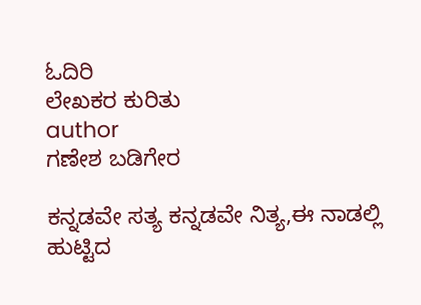ಓದಿರಿ
ಲೇಖಕರ ಕುರಿತು
author
ಗಣೇಶ ಬಡಿಗೇರ

ಕನ್ನಡವೇ ಸತ್ಯ ಕನ್ನಡವೇ ನಿತ್ಯ,ಈ ನಾಡಲ್ಲಿ ಹುಟ್ಟಿದ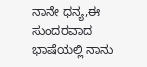ನಾನೇ ಧನ್ಯ,ಈ ಸುಂದರವಾದ ಭಾಷೆಯಲ್ಲಿ ನಾನು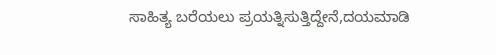ಸಾಹಿತ್ಯ ಬರೆಯಲು ಪ್ರಯತ್ನಿಸುತ್ತಿದ್ದೇನೆ,ದಯಮಾಡಿ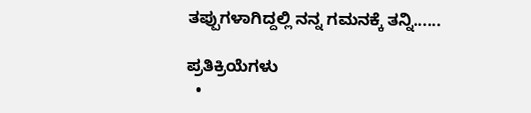ತಪ್ಪುಗಳಾಗಿದ್ದಲ್ಲಿ ನನ್ನ ಗಮನಕ್ಕೆ ತನ್ನಿ......

ಪ್ರತಿಕ್ರಿಯೆಗಳು
  •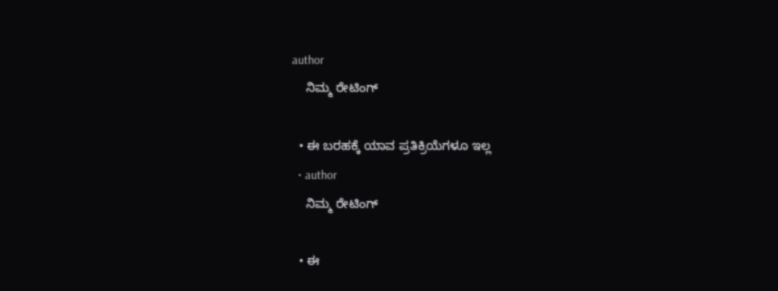author
    ನಿಮ್ಮ ರೇಟಿಂಗ್

  • ಈ ಬರಹಕ್ಕೆ ಯಾವ ಪ್ರತಿಕ್ರಿಯೆಗಳೂ ಇಲ್ಲ
  • author
    ನಿಮ್ಮ ರೇಟಿಂಗ್

  • ಈ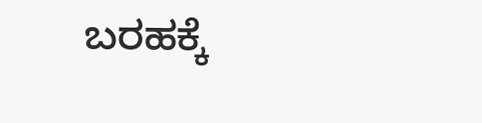ಬರಹಕ್ಕೆ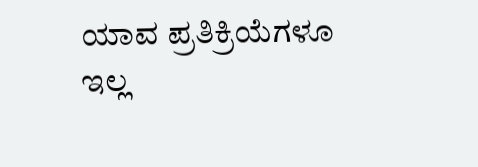ಯಾವ ಪ್ರತಿಕ್ರಿಯೆಗಳೂ ಇಲ್ಲ